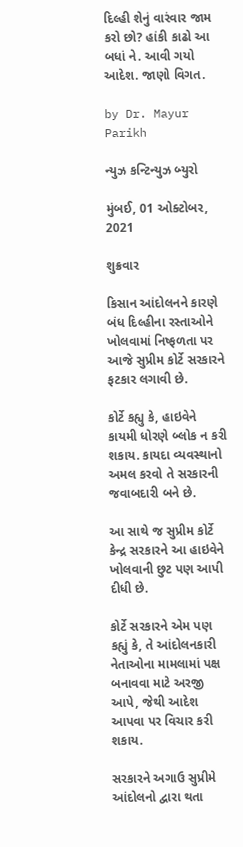દિલ્હી શેનું વારંવાર જામ કરો છો? હાંકી કાઢો આ બધાં ને. આવી ગયો આદેશ. જાણો વિગત.

by Dr. Mayur Parikh

ન્યુઝ કન્ટિન્યુઝ બ્યુરો

મુંબઈ, 01 ઓક્ટોબર, 2021

શુક્રવાર

કિસાન આંદોલનને કારણે બંધ દિલ્હીના રસ્તાઓને ખોલવામાં નિષ્ફળતા પર આજે સુપ્રીમ કોર્ટે સરકારને ફટકાર લગાવી છે.

કોર્ટે કહ્યુ કે, હાઇવેને કાયમી ધોરણે બ્લોક ન કરી શકાય. કાયદા વ્યવસ્થાનો અમલ કરવો તે સરકારની જવાબદારી બને છે.

આ સાથે જ સુપ્રીમ કોર્ટે કેન્દ્ર સરકારને આ હાઇવેને ખોલવાની છુટ પણ આપી દીધી છે.

કોર્ટે સરકારને એમ પણ કહ્યું કે, તે આંદોલનકારી નેતાઓના મામલામાં પક્ષ બનાવવા માટે અરજી આપે, જેથી આદેશ આપવા પર વિચાર કરી શકાય.

સરકારને અગાઉ સુપ્રીમે આંદોલનો દ્વારા થતા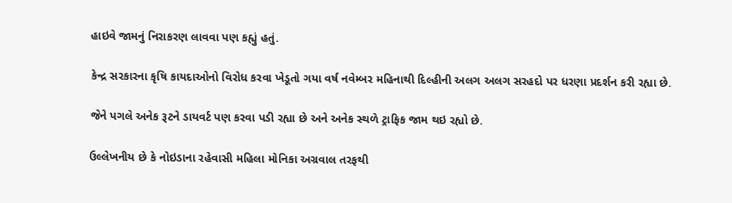હાઇવે જામનું નિરાકરણ લાવવા પણ કહ્યું હતું.

કેન્દ્ર સરકારના કૃષિ કાયદાઓનો વિરોધ કરવા ખેડૂતો ગયા વર્ષ નવેમ્બર મહિનાથી દિલ્હીની અલગ અલગ સરહદો પર ધરણા પ્રદર્શન કરી રહ્યા છે.

જેને પગલે અનેક રૂટને ડાયવર્ટ પણ કરવા પડી રહ્યા છે અને અનેક સ્થળે ટ્રાફિક જામ થઇ રહ્યો છે.

ઉલ્લેખનીય છે કે નોઇડાના રહેવાસી મહિલા મોનિકા અગ્રવાલ તરફથી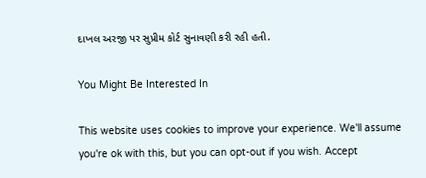દાખલ અરજી પર સુપ્રીમ કોર્ટ સુનાવણી કરી રહી હતી.

You Might Be Interested In

This website uses cookies to improve your experience. We'll assume you're ok with this, but you can opt-out if you wish. Accept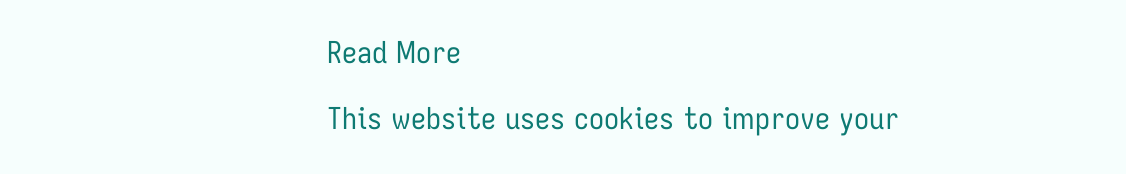Read More

This website uses cookies to improve your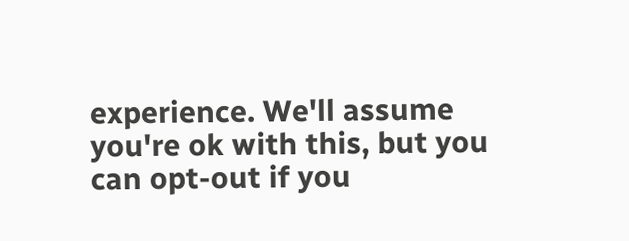experience. We'll assume you're ok with this, but you can opt-out if you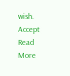wish. Accept Read More